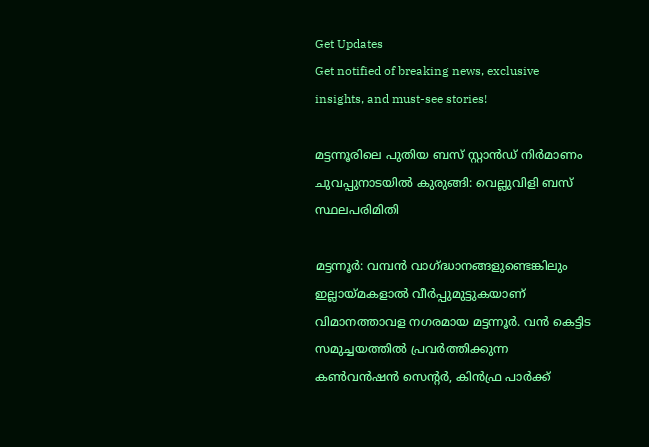Get Updates
Get notified of breaking news, exclusive insights, and must-see stories!

മട്ടന്നൂരിലെ പുതിയ ബസ് സ്റ്റാൻഡ് നിർമാണം ചുവപ്പുനാടയിൽ കുരുങ്ങി: വെല്ലുവിളി ബസ് സ്ഥലപരിമിതി

മട്ടന്നൂര്‍: വമ്പൻ വാഗ്ദ്ധാനങ്ങളുണ്ടെങ്കിലും ഇല്ലായ്മകളാൽ വീർപ്പുമുട്ടുകയാണ് വിമാനത്താവള നഗരമായ മട്ടന്നൂർ. വൻ കെട്ടിട സമുച്ചയത്തിൽ പ്രവർത്തിക്കുന്ന കൺവൻഷൻ സെന്റർ, കിൻഫ്ര പാർക്ക്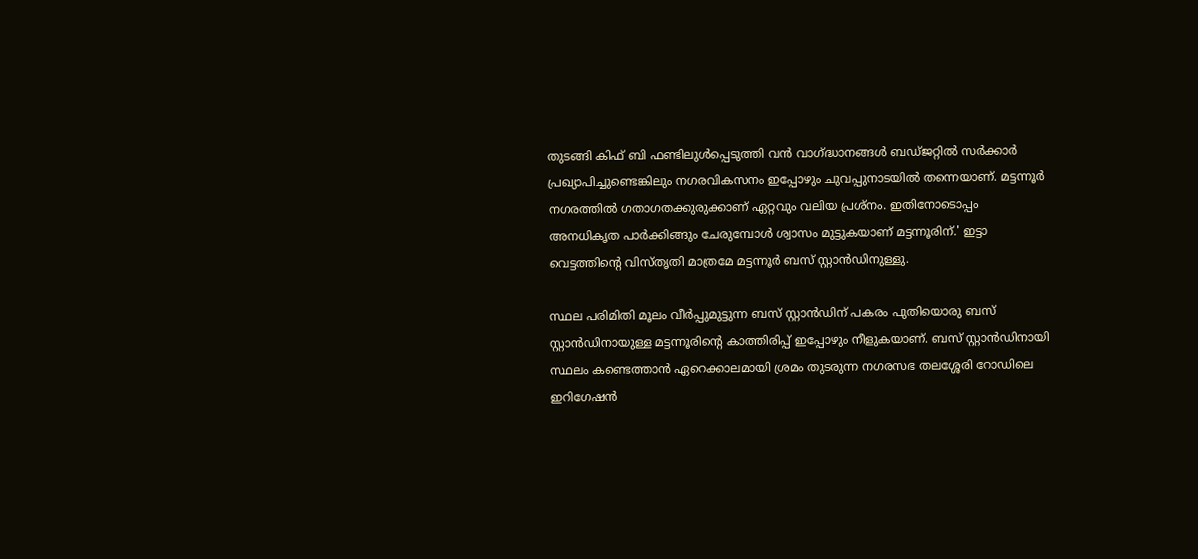തുടങ്ങി കിഫ് ബി ഫണ്ടിലുൾപ്പെടുത്തി വൻ വാഗ്ദ്ധാനങ്ങൾ ബഡ്ജറ്റിൽ സർക്കാർ പ്രഖ്യാപിച്ചുണ്ടെങ്കിലും നഗരവികസനം ഇപ്പോഴും ചുവപ്പുനാടയിൽ തന്നെയാണ്. മട്ടന്നൂർ നഗരത്തിൽ ഗതാഗതക്കുരുക്കാണ് ഏറ്റവും വലിയ പ്രശ്നം. ഇതിനോടൊപ്പം അനധികൃത പാർക്കിങ്ങും ചേരുമ്പോൾ ശ്വാസം മുട്ടുകയാണ് മട്ടന്നൂരിന്.' ഇട്ടാ വെട്ടത്തിന്റെ വിസ്തൃതി മാത്രമേ മട്ടന്നൂർ ബസ് സ്റ്റാൻഡിനുള്ളു.

സ്ഥല പരിമിതി മൂലം വീര്‍പ്പുമുട്ടുന്ന ബസ് സ്റ്റാന്‍ഡിന് പകരം പുതിയൊരു ബസ് സ്റ്റാന്‍ഡിനായുള്ള മട്ടന്നൂരിന്റെ കാത്തിരിപ്പ് ഇപ്പോഴും നീളുകയാണ്. ബസ് സ്റ്റാന്‍ഡിനായി സ്ഥലം കണ്ടെത്താന്‍ ഏറെക്കാലമായി ശ്രമം തുടരുന്ന നഗരസഭ തലശ്ശേരി റോഡിലെ ഇറിഗേഷന്‍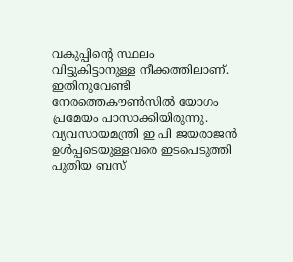വകുപ്പിന്റെ സ്ഥലം വിട്ടുകിട്ടാനുള്ള നീക്കത്തിലാണ്. ഇതിനുവേണ്ടി നേരത്തെകൗണ്‍സില്‍ യോഗം പ്രമേയം പാസാക്കിയിരുന്നു. വ്യവസായമന്ത്രി ഇ പി ജയരാജന്‍ ഉള്‍പ്പടെയുള്ളവരെ ഇടപെടുത്തി പുതിയ ബസ്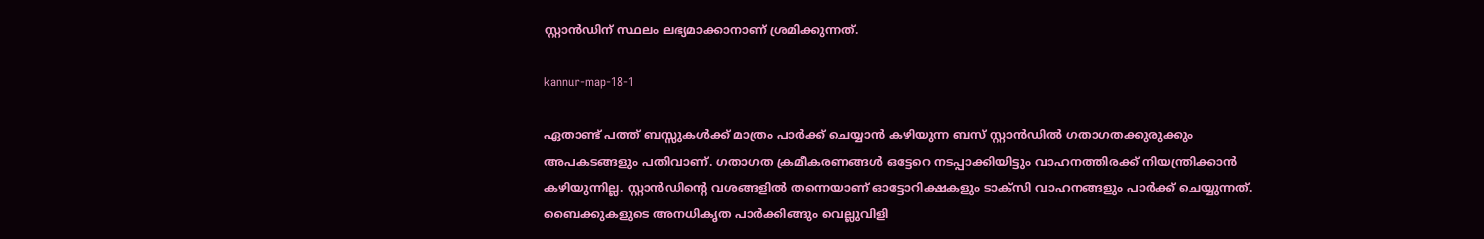സ്റ്റാന്‍ഡിന് സ്ഥലം ലഭ്യമാക്കാനാണ് ശ്രമിക്കുന്നത്.

kannur-map-18-1

ഏതാണ്ട് പത്ത് ബസ്സുകള്‍ക്ക് മാത്രം പാര്‍ക്ക് ചെയ്യാന്‍ കഴിയുന്ന ബസ് സ്റ്റാന്‍ഡില്‍ ഗതാഗതക്കുരുക്കും അപകടങ്ങളും പതിവാണ്. ഗതാഗത ക്രമീകരണങ്ങള്‍ ഒട്ടേറെ നടപ്പാക്കിയിട്ടും വാഹനത്തിരക്ക് നിയന്ത്രിക്കാന്‍ കഴിയുന്നില്ല. സ്റ്റാന്‍ഡിന്റെ വശങ്ങളില്‍ തന്നെയാണ് ഓട്ടോറിക്ഷകളും ടാക്സി വാഹനങ്ങളും പാര്‍ക്ക് ചെയ്യുന്നത്. ബൈക്കുകളുടെ അനധികൃത പാര്‍ക്കിങ്ങും വെല്ലുവിളി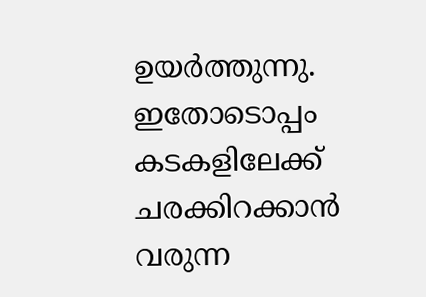ഉയര്‍ത്തുന്നു. ഇതോടൊപ്പം കടകളിലേക്ക് ചരക്കിറക്കാന്‍ വരുന്ന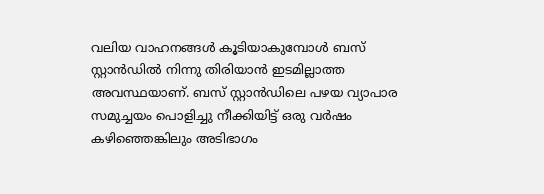വലിയ വാഹനങ്ങള്‍ കൂടിയാകുമ്പോള്‍ ബസ് സ്റ്റാന്‍ഡില്‍ നിന്നു തിരിയാന്‍ ഇടമില്ലാത്ത അവസ്ഥയാണ്. ബസ് സ്റ്റാന്‍ഡിലെ പഴയ വ്യാപാര സമുച്ചയം പൊളിച്ചു നീക്കിയിട്ട് ഒരു വര്‍ഷം കഴിഞ്ഞെങ്കിലും അടിഭാഗം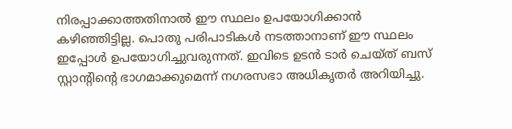നിരപ്പാക്കാത്തതിനാല്‍ ഈ സ്ഥലം ഉപയോഗിക്കാന്‍ കഴിഞ്ഞിട്ടില്ല. പൊതു പരിപാടികള്‍ നടത്താനാണ് ഈ സ്ഥലം ഇപ്പോള്‍ ഉപയോഗിച്ചുവരുന്നത്. ഇവിടെ ഉടന്‍ ടാര്‍ ചെയ്ത് ബസ് സ്റ്റാന്റിന്റെ ഭാഗമാക്കുമെന്ന് നഗരസഭാ അധികൃതര്‍ അറിയിച്ചു.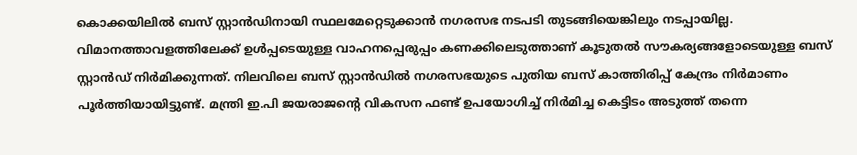കൊക്കയിലില്‍ ബസ് സ്റ്റാന്‍ഡിനായി സ്ഥലമേറ്റെടുക്കാന്‍ നഗരസഭ നടപടി തുടങ്ങിയെങ്കിലും നടപ്പായില്ല. വിമാനത്താവളത്തിലേക്ക് ഉള്‍പ്പടെയുള്ള വാഹനപ്പെരുപ്പം കണക്കിലെടുത്താണ് കൂടുതല്‍ സൗകര്യങ്ങളോടെയുള്ള ബസ് സ്റ്റാന്‍ഡ് നിര്‍മിക്കുന്നത്. നിലവിലെ ബസ് സ്റ്റാന്‍ഡില്‍ നഗരസഭയുടെ പുതിയ ബസ് കാത്തിരിപ്പ് കേന്ദ്രം നിര്‍മാണം പൂര്‍ത്തിയായിട്ടുണ്ട്. മന്ത്രി ഇ.പി ജയരാജന്റെ വികസന ഫണ്ട് ഉപയോഗിച്ച് നിര്‍മിച്ച കെട്ടിടം അടുത്ത് തന്നെ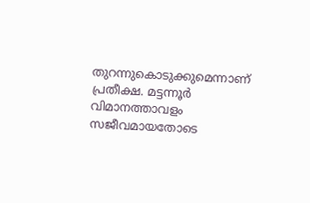തുറന്നുകൊടുക്കുമെന്നാണ് പ്രതീക്ഷ. മട്ടന്നൂർ വിമാനത്താവളം സജീവമായതോടെ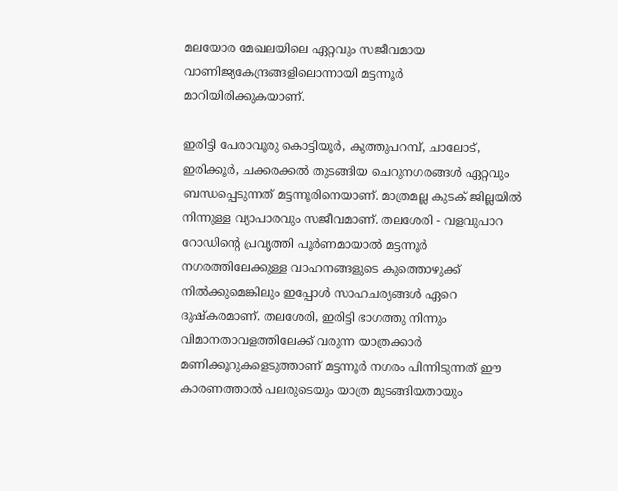മലയോര മേഖലയിലെ ഏറ്റവും സജീവമായ വാണിജ്യകേന്ദ്രങ്ങളിലൊന്നായി മട്ടന്നൂർ മാറിയിരിക്കുകയാണ്.

ഇരിട്ടി പേരാവൂരു കൊട്ടിയൂർ, കുത്തുപറമ്പ്‌, ചാലോട്, ഇരിക്കൂർ, ചക്കരക്കൽ തുടങ്ങിയ ചെറുനഗരങ്ങൾ ഏറ്റവും ബന്ധപ്പെടുന്നത് മട്ടന്നൂരിനെയാണ്. മാത്രമല്ല കുടക് ജില്ലയിൽ നിന്നുള്ള വ്യാപാരവും സജീവമാണ്. തലശേരി - വളവുപാറ റോഡിന്റെ പ്രവൃത്തി പൂർണമായാൽ മട്ടന്നൂർ നഗരത്തിലേക്കുള്ള വാഹനങ്ങളുടെ കുത്തൊഴുക്ക് നിൽക്കുമെങ്കിലും ഇപ്പോൾ സാഹചര്യങ്ങൾ ഏറെ ദുഷ്കരമാണ്. തലശേരി, ഇരിട്ടി ഭാഗത്തു നിന്നും വിമാനതാവളത്തിലേക്ക് വരുന്ന യാത്രക്കാർ മണിക്കൂറുകളെടുത്താണ് മട്ടന്നൂർ നഗരം പിന്നിടുന്നത് ഈ കാരണത്താൽ പലരുടെയും യാത്ര മുടങ്ങിയതായും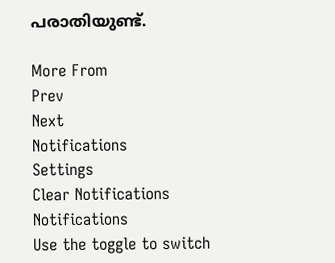പരാതിയുണ്ട്.

More From
Prev
Next
Notifications
Settings
Clear Notifications
Notifications
Use the toggle to switch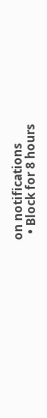on notifications
  • Block for 8 hours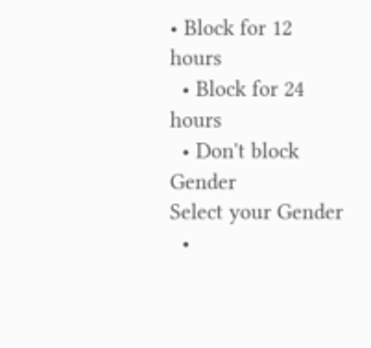• Block for 12 hours
  • Block for 24 hours
  • Don't block
Gender
Select your Gender
  •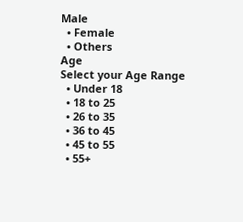Male
  • Female
  • Others
Age
Select your Age Range
  • Under 18
  • 18 to 25
  • 26 to 35
  • 36 to 45
  • 45 to 55
  • 55+